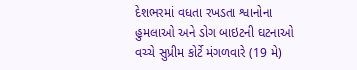દેશભરમાં વધતા રખડતા શ્વાનોના હુમલાઓ અને ડોગ બાઇટની ઘટનાઓ વચ્ચે સુપ્રીમ કોર્ટે મંગળવારે (19 મે)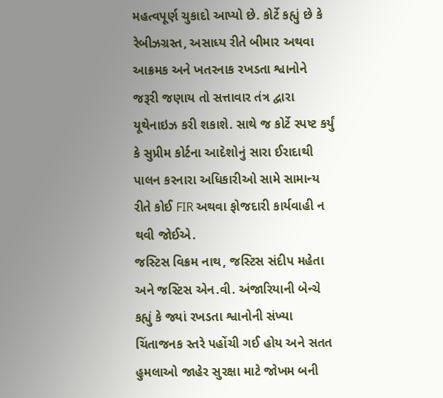મહત્વપૂર્ણ ચુકાદો આપ્યો છે. કોર્ટે કહ્યું છે કે રેબીઝગ્રસ્ત, અસાધ્ય રીતે બીમાર અથવા આક્રમક અને ખતરનાક રખડતા શ્વાનોને જરૂરી જણાય તો સત્તાવાર તંત્ર દ્વારા યૂથેનાઇઝ કરી શકાશે. સાથે જ કોર્ટે સ્પષ્ટ કર્યું કે સુપ્રીમ કોર્ટના આદેશોનું સારા ઈરાદાથી પાલન કરનારા અધિકારીઓ સામે સામાન્ય રીતે કોઈ FIR અથવા ફોજદારી કાર્યવાહી ન થવી જોઈએ.
જસ્ટિસ વિક્રમ નાથ, જસ્ટિસ સંદીપ મહેતા અને જસ્ટિસ એન.વી. અંજારિયાની બેન્ચે કહ્યું કે જ્યાં રખડતા શ્વાનોની સંખ્યા ચિંતાજનક સ્તરે પહોંચી ગઈ હોય અને સતત હુમલાઓ જાહેર સુરક્ષા માટે જોખમ બની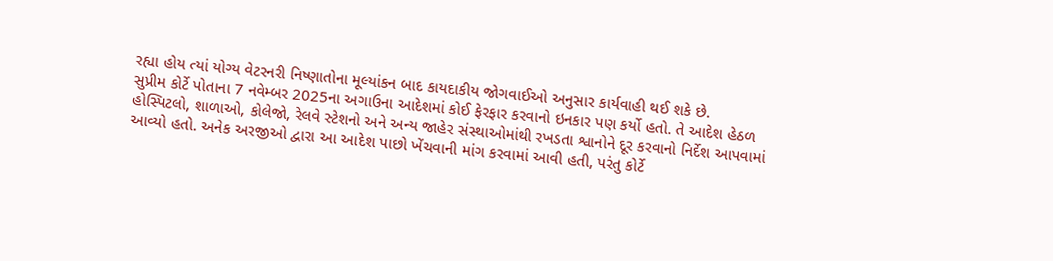રહ્યા હોય ત્યાં યોગ્ય વેટરનરી નિષ્ણાતોના મૂલ્યાંકન બાદ કાયદાકીય જોગવાઈઓ અનુસાર કાર્યવાહી થઈ શકે છે.
સુપ્રીમ કોર્ટે પોતાના 7 નવેમ્બર 2025ના અગાઉના આદેશમાં કોઈ ફેરફાર કરવાનો ઇનકાર પણ કર્યો હતો. તે આદેશ હેઠળ હોસ્પિટલો, શાળાઓ, કોલેજો, રેલવે સ્ટેશનો અને અન્ય જાહેર સંસ્થાઓમાંથી રખડતા શ્વાનોને દૂર કરવાનો નિર્દેશ આપવામાં આવ્યો હતો. અનેક અરજીઓ દ્વારા આ આદેશ પાછો ખેંચવાની માંગ કરવામાં આવી હતી, પરંતુ કોર્ટે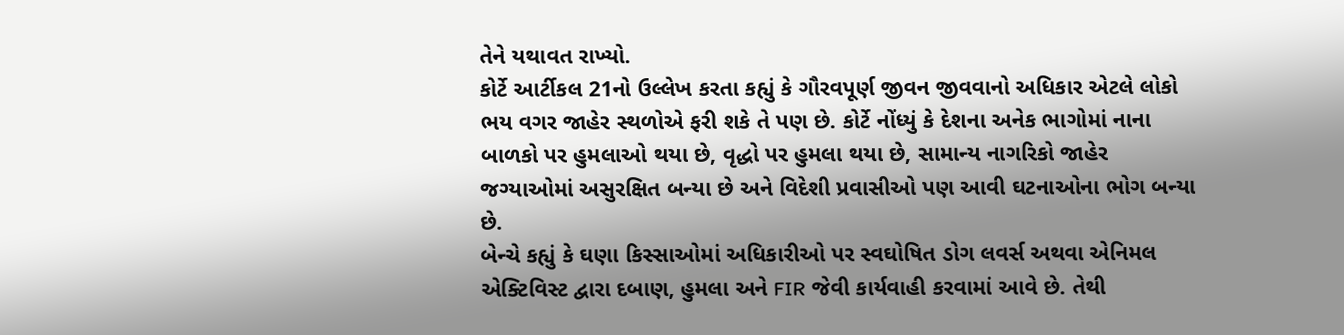તેને યથાવત રાખ્યો.
કોર્ટે આર્ટીકલ 21નો ઉલ્લેખ કરતા કહ્યું કે ગૌરવપૂર્ણ જીવન જીવવાનો અધિકાર એટલે લોકો ભય વગર જાહેર સ્થળોએ ફરી શકે તે પણ છે. કોર્ટે નોંધ્યું કે દેશના અનેક ભાગોમાં નાના બાળકો પર હુમલાઓ થયા છે, વૃદ્ધો પર હુમલા થયા છે, સામાન્ય નાગરિકો જાહેર જગ્યાઓમાં અસુરક્ષિત બન્યા છે અને વિદેશી પ્રવાસીઓ પણ આવી ઘટનાઓના ભોગ બન્યા છે.
બેન્ચે કહ્યું કે ઘણા કિસ્સાઓમાં અધિકારીઓ પર સ્વઘોષિત ડોગ લવર્સ અથવા એનિમલ એક્ટિવિસ્ટ દ્વારા દબાણ, હુમલા અને FIR જેવી કાર્યવાહી કરવામાં આવે છે. તેથી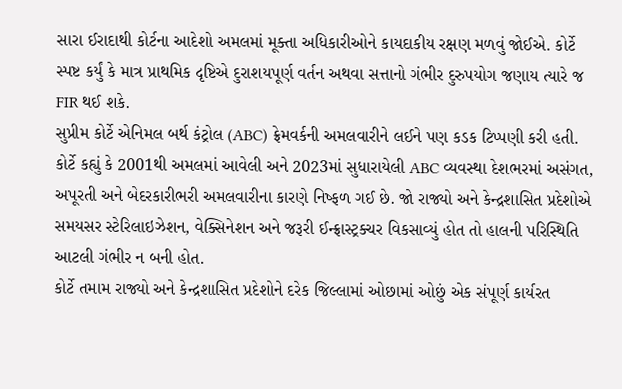સારા ઈરાદાથી કોર્ટના આદેશો અમલમાં મૂક્તા અધિકારીઓને કાયદાકીય રક્ષણ મળવું જોઈએ. કોર્ટે સ્પષ્ટ કર્યું કે માત્ર પ્રાથમિક દૃષ્ટિએ દુરાશયપૂર્ણ વર્તન અથવા સત્તાનો ગંભીર દુરુપયોગ જણાય ત્યારે જ FIR થઈ શકે.
સુપ્રીમ કોર્ટે એનિમલ બર્થ કંટ્રોલ (ABC) ફ્રેમવર્કની અમલવારીને લઈને પણ કડક ટિપ્પણી કરી હતી. કોર્ટે કહ્યું કે 2001થી અમલમાં આવેલી અને 2023માં સુધારાયેલી ABC વ્યવસ્થા દેશભરમાં અસંગત, અપૂરતી અને બેદરકારીભરી અમલવારીના કારણે નિષ્ફળ ગઈ છે. જો રાજ્યો અને કેન્દ્રશાસિત પ્રદેશોએ સમયસર સ્ટેરિલાઇઝેશન, વેક્સિનેશન અને જરૂરી ઈન્ફ્રાસ્ટ્રક્ચર વિકસાવ્યું હોત તો હાલની પરિસ્થિતિ આટલી ગંભીર ન બની હોત.
કોર્ટે તમામ રાજ્યો અને કેન્દ્રશાસિત પ્રદેશોને દરેક જિલ્લામાં ઓછામાં ઓછું એક સંપૂર્ણ કાર્યરત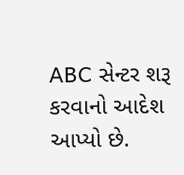ABC સેન્ટર શરૂ કરવાનો આદેશ આપ્યો છે.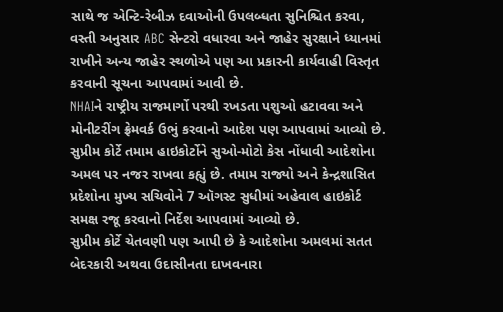સાથે જ એન્ટિ-રેબીઝ દવાઓની ઉપલબ્ધતા સુનિશ્ચિત કરવા, વસ્તી અનુસાર ABC સેન્ટરો વધારવા અને જાહેર સુરક્ષાને ધ્યાનમાં રાખીને અન્ય જાહેર સ્થળોએ પણ આ પ્રકારની કાર્યવાહી વિસ્તૃત કરવાની સૂચના આપવામાં આવી છે.
NHAIને રાષ્ટ્રીય રાજમાર્ગો પરથી રખડતા પશુઓ હટાવવા અને મોનીટરીંગ ફ્રેમવર્ક ઉભું કરવાનો આદેશ પણ આપવામાં આવ્યો છે. સુપ્રીમ કોર્ટે તમામ હાઇકોર્ટોને સુઓ-મોટો કેસ નોંધાવી આદેશોના અમલ પર નજર રાખવા કહ્યું છે. તમામ રાજ્યો અને કેન્દ્રશાસિત પ્રદેશોના મુખ્ય સચિવોને 7 ઑગસ્ટ સુધીમાં અહેવાલ હાઇકોર્ટ સમક્ષ રજૂ કરવાનો નિર્દેશ આપવામાં આવ્યો છે.
સુપ્રીમ કોર્ટે ચેતવણી પણ આપી છે કે આદેશોના અમલમાં સતત બેદરકારી અથવા ઉદાસીનતા દાખવનારા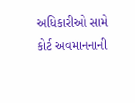અધિકારીઓ સામે કોર્ટ અવમાનનાની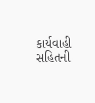કાર્યવાહી સહિતની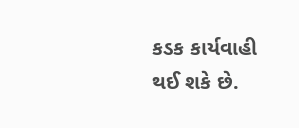કડક કાર્યવાહી થઈ શકે છે.